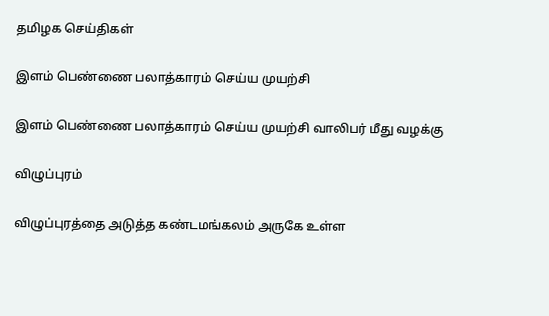தமிழக செய்திகள்

இளம் பெண்ணை பலாத்காரம் செய்ய முயற்சி

இளம் பெண்ணை பலாத்காரம் செய்ய முயற்சி வாலிபர் மீது வழக்கு

விழுப்புரம்

விழுப்புரத்தை அடுத்த கண்டமங்கலம் அருகே உள்ள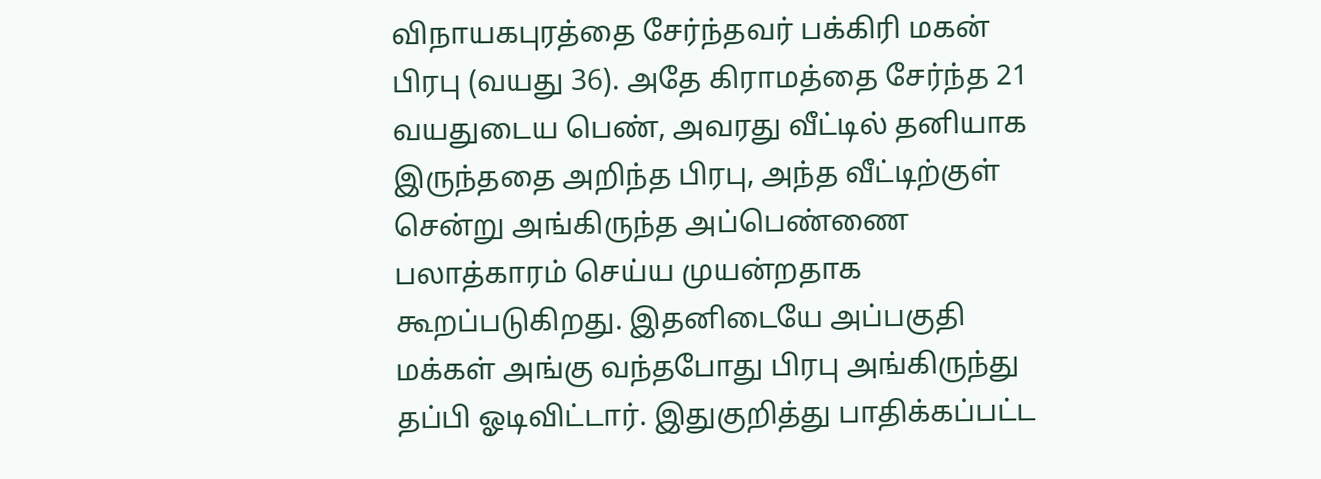விநாயகபுரத்தை சேர்ந்தவர் பக்கிரி மகன் பிரபு (வயது 36). அதே கிராமத்தை சேர்ந்த 21 வயதுடைய பெண், அவரது வீட்டில் தனியாக இருந்ததை அறிந்த பிரபு, அந்த வீட்டிற்குள் சென்று அங்கிருந்த அப்பெண்ணை பலாத்காரம் செய்ய முயன்றதாக கூறப்படுகிறது. இதனிடையே அப்பகுதி மக்கள் அங்கு வந்தபோது பிரபு அங்கிருந்து தப்பி ஓடிவிட்டார். இதுகுறித்து பாதிக்கப்பட்ட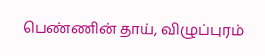பெண்ணின் தாய், விழுப்புரம்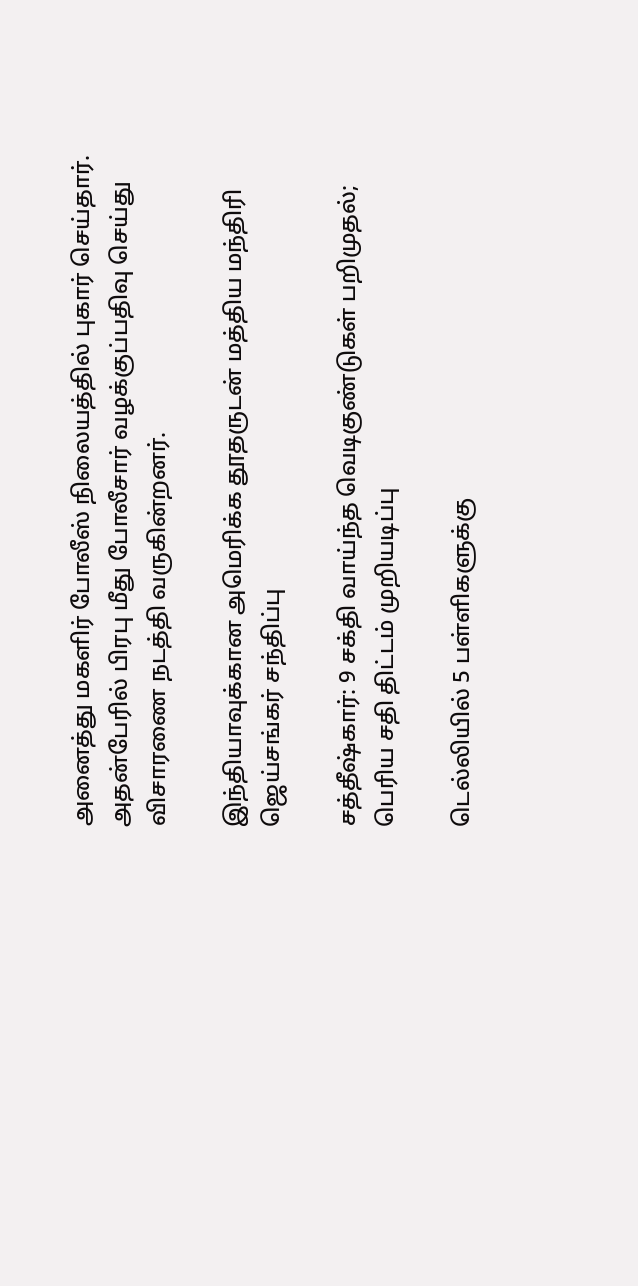அனைத்து மகளிர் போலீஸ் நிலையத்தில் புகார் செய்தார். அதன்பேரில் பிரபு மீது போலீசார் வழக்குப்பதிவு செய்து விசாரணை நடத்தி வருகின்றனர்.

இந்தியாவுக்கான அமெரிக்க தூதருடன் மத்திய மந்திரி ஜெய்சங்கர் சந்திப்பு

சத்தீஷ்கார்: 9 சக்தி வாய்ந்த வெடிகுண்டுகள் பறிமுதல்; பெரிய சதி திட்டம் முறியடிப்பு

டெல்லியில் 5 பள்ளிகளுக்கு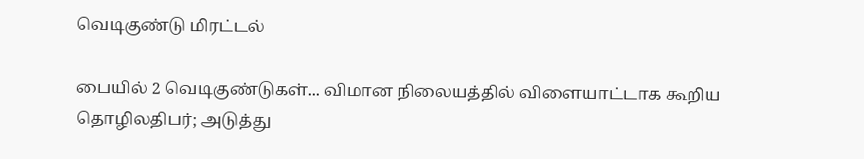வெடிகுண்டு மிரட்டல்

பையில் 2 வெடிகுண்டுகள்... விமான நிலையத்தில் விளையாட்டாக கூறிய தொழிலதிபர்; அடுத்து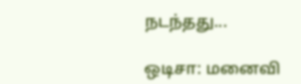நடந்தது...

ஒடிசா: மனைவி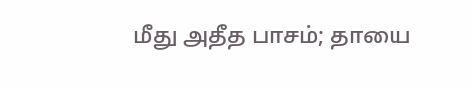மீது அதீத பாசம்; தாயை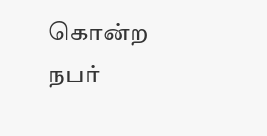கொன்ற நபர்